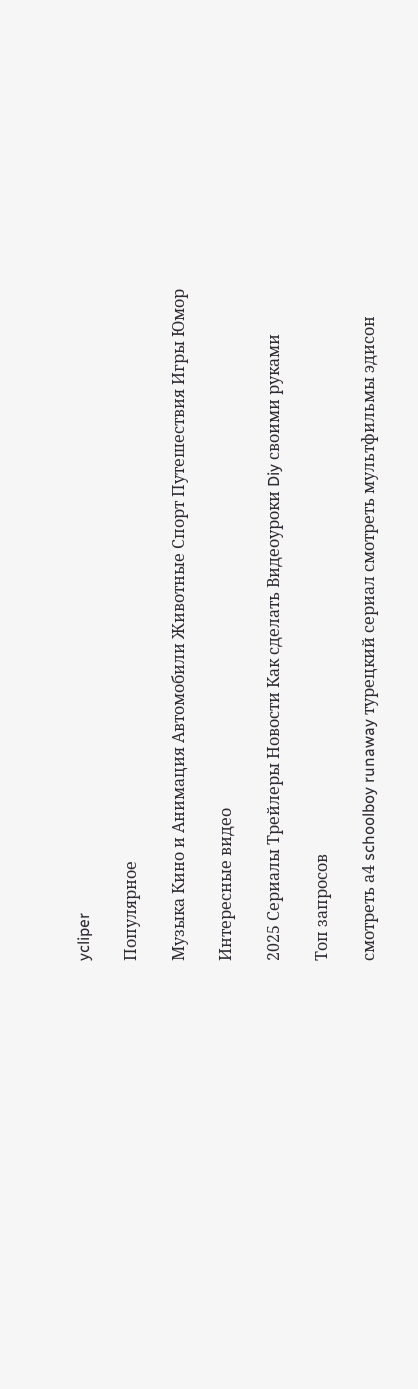ycliper

Популярное

Музыка Кино и Анимация Автомобили Животные Спорт Путешествия Игры Юмор

Интересные видео

2025 Сериалы Трейлеры Новости Как сделать Видеоуроки Diy своими руками

Топ запросов

смотреть а4 schoolboy runaway турецкий сериал смотреть мультфильмы эдисон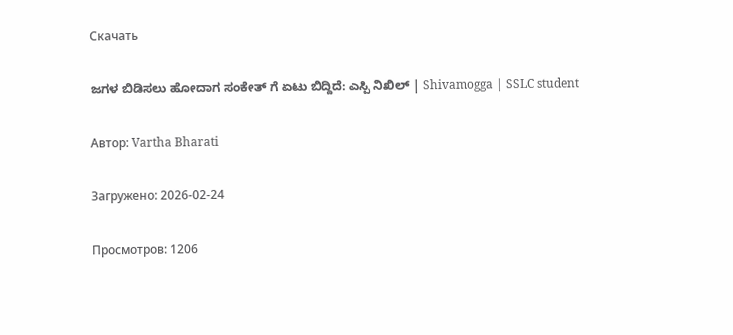Скачать

ಜಗಳ ಬಿಡಿಸಲು ಹೋದಾಗ ಸಂಕೇತ್ ಗೆ ಏಟು ಬಿದ್ದಿದೆ: ಎಸ್ಪಿ ನಿಖಿಲ್ | Shivamogga | SSLC student

Автор: Vartha Bharati

Загружено: 2026-02-24

Просмотров: 1206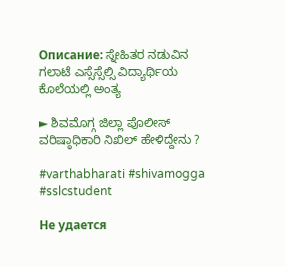Описание: ಸ್ನೇಹಿತರ ನಡುವಿನ ಗಲಾಟೆ ಎಸ್ಸೆಸ್ಸೆಲ್ಸಿ ವಿದ್ಯಾರ್ಥಿಯ ಕೊಲೆಯಲ್ಲಿ ಅಂತ್ಯ

► ಶಿವಮೊಗ್ಗ ಜಿಲ್ಲಾ ಪೊಲೀಸ್ ವರಿಷ್ಠಾಧಿಕಾರಿ ನಿಖಿಲ್ ಹೇಳಿದ್ದೇನು ?

#varthabharati #shivamogga #sslcstudent

Не удается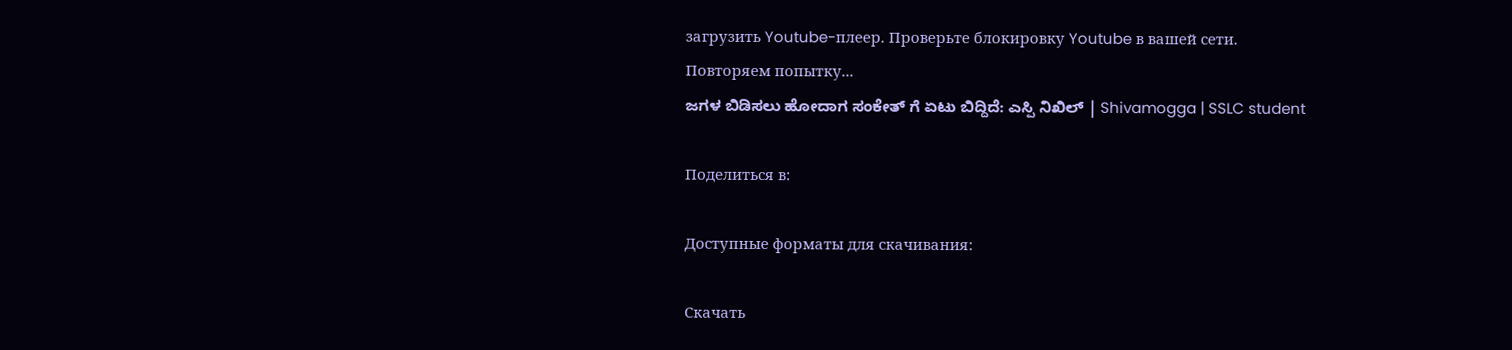загрузить Youtube-плеер. Проверьте блокировку Youtube в вашей сети.
Повторяем попытку...
ಜಗಳ ಬಿಡಿಸಲು ಹೋದಾಗ ಸಂಕೇತ್ ಗೆ ಏಟು ಬಿದ್ದಿದೆ: ಎಸ್ಪಿ ನಿಖಿಲ್ | Shivamogga | SSLC student

Поделиться в:

Доступные форматы для скачивания:

Скачать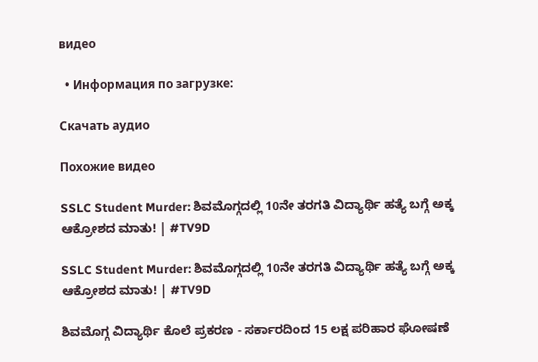видео

  • Информация по загрузке:

Скачать аудио

Похожие видео

SSLC Student Murder: ಶಿವಮೊಗ್ಗದಲ್ಲಿ 10ನೇ ತರಗತಿ ವಿದ್ಯಾರ್ಥಿ ಹತ್ಯೆ ಬಗ್ಗೆ ಅಕ್ಕ ಆಕ್ರೋಶದ ಮಾತು! | #TV9D

SSLC Student Murder: ಶಿವಮೊಗ್ಗದಲ್ಲಿ 10ನೇ ತರಗತಿ ವಿದ್ಯಾರ್ಥಿ ಹತ್ಯೆ ಬಗ್ಗೆ ಅಕ್ಕ ಆಕ್ರೋಶದ ಮಾತು! | #TV9D

ಶಿವಮೊಗ್ಗ ವಿದ್ಯಾರ್ಥಿ ಕೊಲೆ ಪ್ರಕರಣ - ಸರ್ಕಾರದಿಂದ 15 ಲಕ್ಷ ಪರಿಹಾರ ಘೋಷಣೆ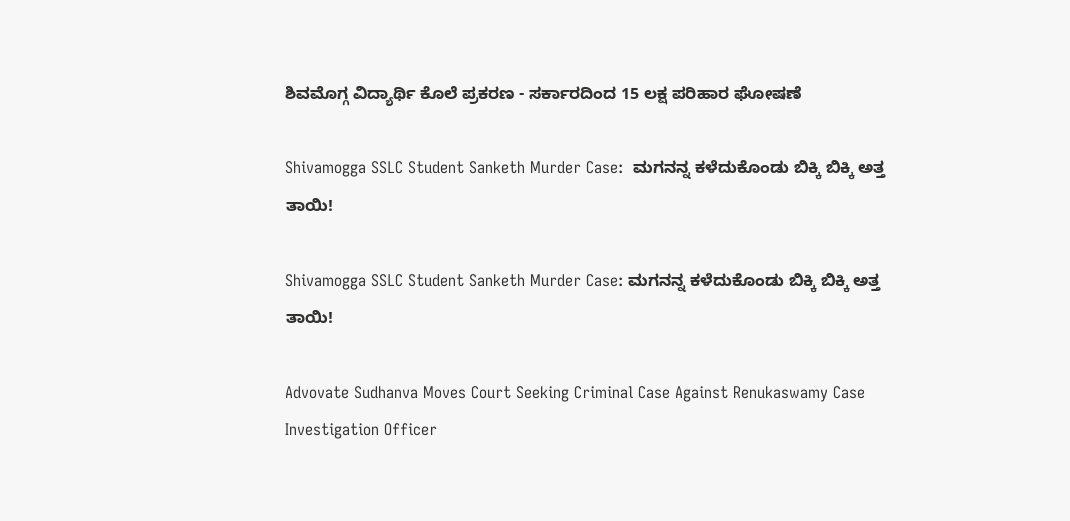ಶಿವಮೊಗ್ಗ ವಿದ್ಯಾರ್ಥಿ ಕೊಲೆ ಪ್ರಕರಣ - ಸರ್ಕಾರದಿಂದ 15 ಲಕ್ಷ ಪರಿಹಾರ ಘೋಷಣೆ

Shivamogga SSLC Student Sanketh Murder Case:  ಮಗನನ್ನ ಕಳೆದುಕೊಂಡು ಬಿಕ್ಕಿ ಬಿಕ್ಕಿ ಅತ್ತ ತಾಯಿ!

Shivamogga SSLC Student Sanketh Murder Case: ಮಗನನ್ನ ಕಳೆದುಕೊಂಡು ಬಿಕ್ಕಿ ಬಿಕ್ಕಿ ಅತ್ತ ತಾಯಿ!

Advovate Sudhanva Moves Court Seeking Criminal Case Against Renukaswamy Case Investigation Officer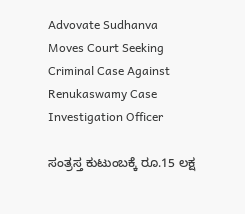Advovate Sudhanva Moves Court Seeking Criminal Case Against Renukaswamy Case Investigation Officer

ಸಂತ್ರಸ್ತ ಕುಟುಂಬಕ್ಕೆ ರೂ.15 ಲಕ್ಷ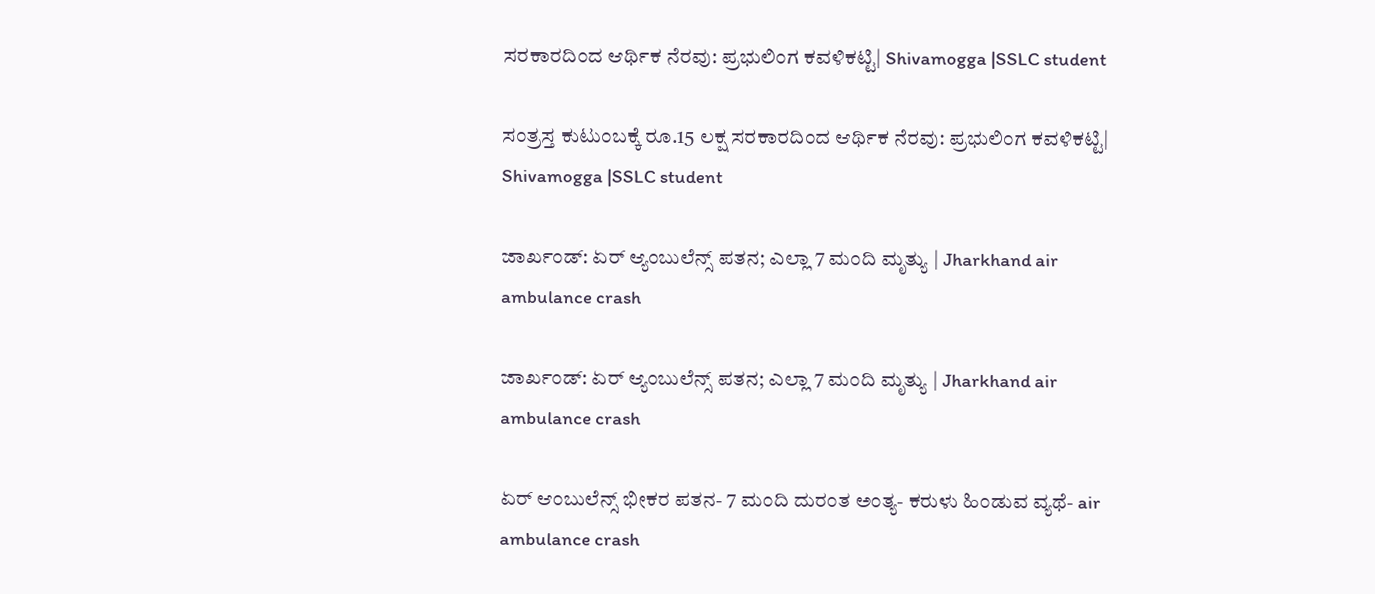ಸರಕಾರದಿಂದ ಆರ್ಥಿಕ ನೆರವು: ಪ್ರಭುಲಿಂಗ ಕವಳಿಕಟ್ಟಿ| Shivamogga |SSLC student

ಸಂತ್ರಸ್ತ ಕುಟುಂಬಕ್ಕೆ ರೂ.15 ಲಕ್ಷ ಸರಕಾರದಿಂದ ಆರ್ಥಿಕ ನೆರವು: ಪ್ರಭುಲಿಂಗ ಕವಳಿಕಟ್ಟಿ| Shivamogga |SSLC student

ಜಾರ್ಖಂಡ್: ಏರ್ ಆ್ಯಂಬುಲೆನ್ಸ್ ಪತನ; ಎಲ್ಲಾ 7 ಮಂದಿ ಮೃತ್ಯು | Jharkhand air ambulance crash

ಜಾರ್ಖಂಡ್: ಏರ್ ಆ್ಯಂಬುಲೆನ್ಸ್ ಪತನ; ಎಲ್ಲಾ 7 ಮಂದಿ ಮೃತ್ಯು | Jharkhand air ambulance crash

ಏರ್ ಆಂಬುಲೆನ್ಸ್ ಭೀಕರ ಪತನ- 7 ಮಂದಿ ದುರಂತ ಅಂತ್ಯ- ಕರುಳು ಹಿಂಡುವ ವ್ಯಥೆ- air ambulance crash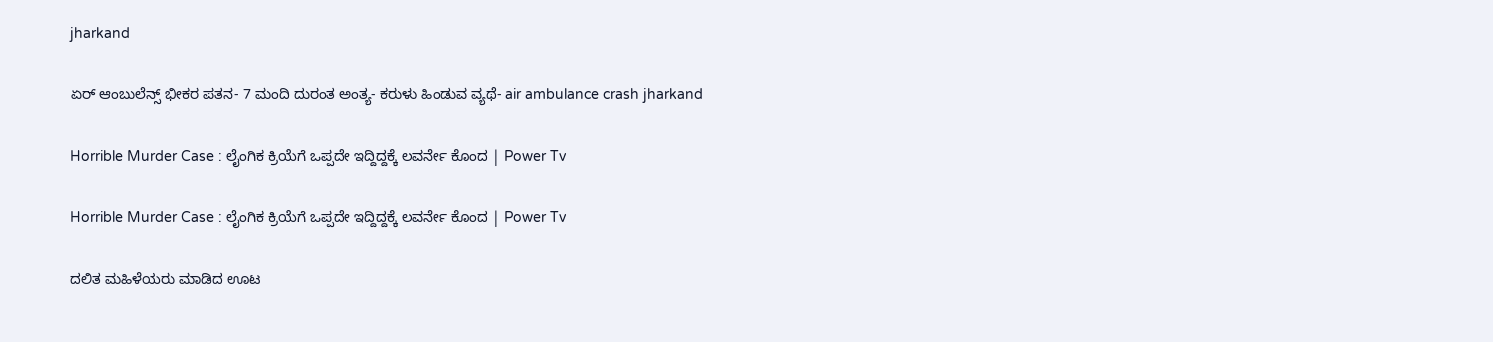jharkand

ಏರ್ ಆಂಬುಲೆನ್ಸ್ ಭೀಕರ ಪತನ- 7 ಮಂದಿ ದುರಂತ ಅಂತ್ಯ- ಕರುಳು ಹಿಂಡುವ ವ್ಯಥೆ- air ambulance crash jharkand

Horrible Murder Case : ಲೈಂಗಿಕ ಕ್ರಿಯೆಗೆ ಒಪ್ಪದೇ ಇದ್ದಿದ್ದಕ್ಕೆ ಲವರ್ನೇ ಕೊಂದ | Power Tv

Horrible Murder Case : ಲೈಂಗಿಕ ಕ್ರಿಯೆಗೆ ಒಪ್ಪದೇ ಇದ್ದಿದ್ದಕ್ಕೆ ಲವರ್ನೇ ಕೊಂದ | Power Tv

ದಲಿತ ಮಹಿಳೆಯರು ಮಾಡಿದ ಊಟ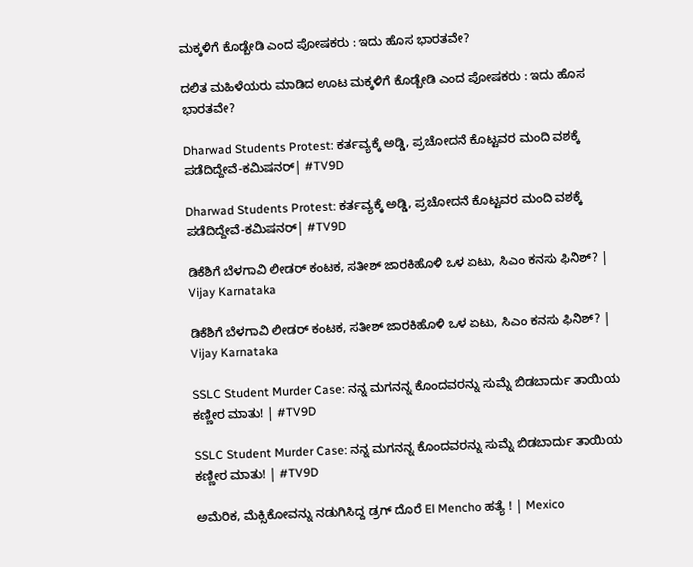ಮಕ್ಕಳಿಗೆ ಕೊಡ್ಬೇಡಿ ಎಂದ ಪೋಷಕರು : ಇದು ಹೊಸ ಭಾರತವೇ?

ದಲಿತ ಮಹಿಳೆಯರು ಮಾಡಿದ ಊಟ ಮಕ್ಕಳಿಗೆ ಕೊಡ್ಬೇಡಿ ಎಂದ ಪೋಷಕರು : ಇದು ಹೊಸ ಭಾರತವೇ?

Dharwad Students Protest: ಕರ್ತವ್ಯಕ್ಕೆ ಅಡ್ಡಿ, ಪ್ರಚೋದನೆ ಕೊಟ್ಟವರ ಮಂದಿ ವಶಕ್ಕೆ ಪಡೆದಿದ್ದೇವೆ-ಕಮಿಷನರ್| #TV9D

Dharwad Students Protest: ಕರ್ತವ್ಯಕ್ಕೆ ಅಡ್ಡಿ, ಪ್ರಚೋದನೆ ಕೊಟ್ಟವರ ಮಂದಿ ವಶಕ್ಕೆ ಪಡೆದಿದ್ದೇವೆ-ಕಮಿಷನರ್| #TV9D

ಡಿಕೆಶಿಗೆ ಬೆಳಗಾವಿ ಲೀಡರ್‌ ಕಂಟಕ, ಸತೀಶ್‌ ಜಾರಕಿಹೊಳಿ ಒಳ ಏಟು, ಸಿಎಂ ಕನಸು ಫಿನಿಶ್‌? |  Vijay Karnataka

ಡಿಕೆಶಿಗೆ ಬೆಳಗಾವಿ ಲೀಡರ್‌ ಕಂಟಕ, ಸತೀಶ್‌ ಜಾರಕಿಹೊಳಿ ಒಳ ಏಟು, ಸಿಎಂ ಕನಸು ಫಿನಿಶ್‌? | Vijay Karnataka

SSLC Student Murder Case: ನನ್ನ ಮಗನನ್ನ ಕೊಂದವರನ್ನು ಸುಮ್ನೆ ಬಿಡಬಾರ್ದು ತಾಯಿಯ ಕಣ್ಣೀರ ಮಾತು! | #TV9D

SSLC Student Murder Case: ನನ್ನ ಮಗನನ್ನ ಕೊಂದವರನ್ನು ಸುಮ್ನೆ ಬಿಡಬಾರ್ದು ತಾಯಿಯ ಕಣ್ಣೀರ ಮಾತು! | #TV9D

ಅಮೆರಿಕ, ಮೆಕ್ಸಿಕೋವನ್ನು ನಡುಗಿಸಿದ್ದ ಡ್ರಗ್ ದೊರೆ El Mencho ಹತ್ಯೆ ! | Mexico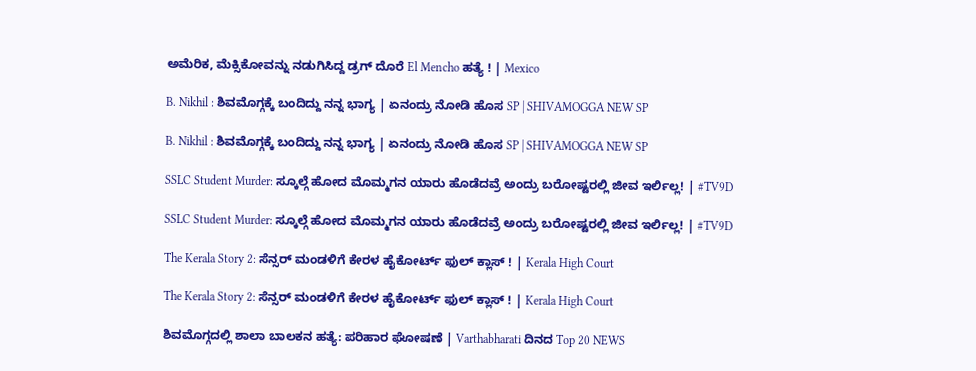ಅಮೆರಿಕ, ಮೆಕ್ಸಿಕೋವನ್ನು ನಡುಗಿಸಿದ್ದ ಡ್ರಗ್ ದೊರೆ El Mencho ಹತ್ಯೆ ! | Mexico

B. Nikhil : ಶಿವಮೊಗ್ಗಕ್ಕೆ ಬಂದಿದ್ದು ನನ್ನ ಭಾಗ್ಯ | ಏನಂದ್ರು ನೋಡಿ ಹೊಸ SP | SHIVAMOGGA NEW SP

B. Nikhil : ಶಿವಮೊಗ್ಗಕ್ಕೆ ಬಂದಿದ್ದು ನನ್ನ ಭಾಗ್ಯ | ಏನಂದ್ರು ನೋಡಿ ಹೊಸ SP | SHIVAMOGGA NEW SP

SSLC Student Murder: ಸ್ಕೂಲ್ಗೆ ಹೋದ ಮೊಮ್ಮಗನ ಯಾರು ಹೊಡೆದವ್ರೆ ಅಂದ್ರು ಬರೋಷ್ಟರಲ್ಲಿ ಜೀವ ಇರ್ಲಿಲ್ಲ! | #TV9D

SSLC Student Murder: ಸ್ಕೂಲ್ಗೆ ಹೋದ ಮೊಮ್ಮಗನ ಯಾರು ಹೊಡೆದವ್ರೆ ಅಂದ್ರು ಬರೋಷ್ಟರಲ್ಲಿ ಜೀವ ಇರ್ಲಿಲ್ಲ! | #TV9D

The Kerala Story 2: ಸೆನ್ಸರ್ ಮಂಡಳಿಗೆ ಕೇರಳ ಹೈಕೋರ್ಟ್ ಫುಲ್ ಕ್ಲಾಸ್ ! | Kerala High Court

The Kerala Story 2: ಸೆನ್ಸರ್ ಮಂಡಳಿಗೆ ಕೇರಳ ಹೈಕೋರ್ಟ್ ಫುಲ್ ಕ್ಲಾಸ್ ! | Kerala High Court

ಶಿವಮೊಗ್ಗದಲ್ಲಿ ಶಾಲಾ ಬಾಲಕನ ಹತ್ಯೆ: ಪರಿಹಾರ ಘೋಷಣೆ | Varthabharati ದಿನದ Top 20 NEWS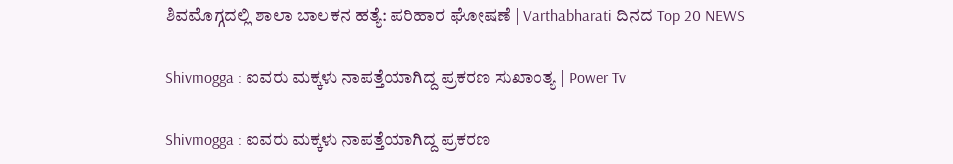ಶಿವಮೊಗ್ಗದಲ್ಲಿ ಶಾಲಾ ಬಾಲಕನ ಹತ್ಯೆ: ಪರಿಹಾರ ಘೋಷಣೆ | Varthabharati ದಿನದ Top 20 NEWS

Shivmogga : ಐವರು ಮಕ್ಕಳು ನಾಪತ್ತೆಯಾಗಿದ್ದ ಪ್ರಕರಣ ಸುಖಾಂತ್ಯ | Power Tv

Shivmogga : ಐವರು ಮಕ್ಕಳು ನಾಪತ್ತೆಯಾಗಿದ್ದ ಪ್ರಕರಣ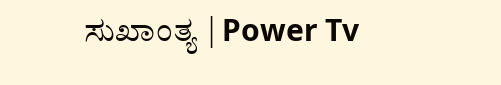ಸುಖಾಂತ್ಯ | Power Tv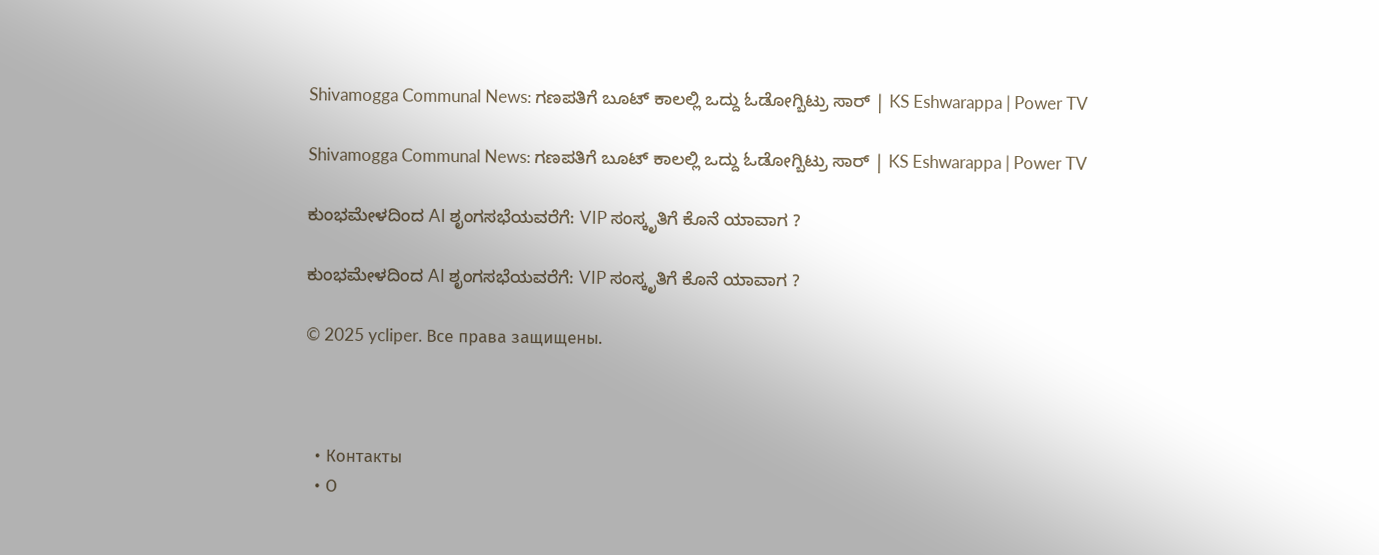Shivamogga Communal News: ಗಣಪತಿಗೆ ಬೂಟ್ ಕಾಲಲ್ಲಿ ಒದ್ದು ಓಡೋಗ್ಬಿಟ್ರು ಸಾರ್ | KS Eshwarappa | Power TV

Shivamogga Communal News: ಗಣಪತಿಗೆ ಬೂಟ್ ಕಾಲಲ್ಲಿ ಒದ್ದು ಓಡೋಗ್ಬಿಟ್ರು ಸಾರ್ | KS Eshwarappa | Power TV

ಕುಂಭಮೇಳದಿಂದ AI ಶೃಂಗಸಭೆಯವರೆಗೆ: VIP ಸಂಸ್ಕೃತಿಗೆ ಕೊನೆ ಯಾವಾಗ ?

ಕುಂಭಮೇಳದಿಂದ AI ಶೃಂಗಸಭೆಯವರೆಗೆ: VIP ಸಂಸ್ಕೃತಿಗೆ ಕೊನೆ ಯಾವಾಗ ?

© 2025 ycliper. Все права защищены.



  • Контакты
  • О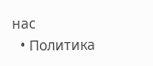нас
  • Политика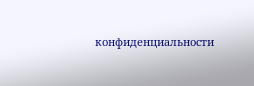конфиденциальности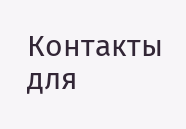Контакты для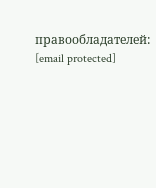правообладателей: [email protected]